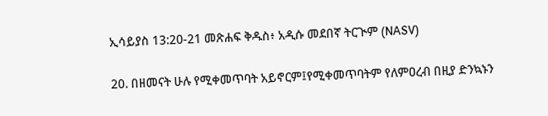ኢሳይያስ 13:20-21 መጽሐፍ ቅዱስ፥ አዲሱ መደበኛ ትርጒም (NASV)

20. በዘመናት ሁሉ የሚቀመጥባት አይኖርም፤የሚቀመጥባትም የለምዐረብ በዚያ ድንኳኑን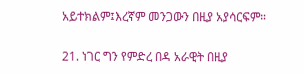አይተክልም፤እረኛም መንጋውን በዚያ አያሳርፍም።

21. ነገር ግን የምድረ በዳ አራዊት በዚያ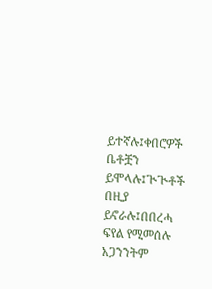ይተኛሉ፤ቀበሮዎች ቤቶቿን ይሞላሉ፤ጒጒቶች በዚያ ይኖራሉ፤በበረሓ ፍየል የሚመሰሉ አጋንንትም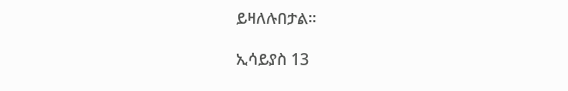ይዛለሉበታል።

ኢሳይያስ 13